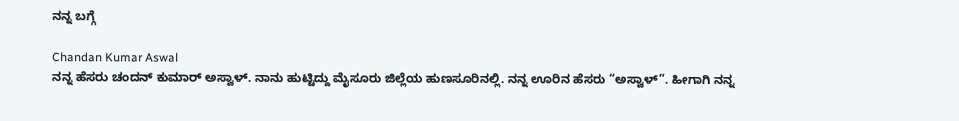ನನ್ನ ಬಗ್ಗೆ

Chandan Kumar Aswal
ನನ್ನ ಹೆಸರು ಚಂದನ್ ಕುಮಾರ್ ಅಸ್ವಾಳ್. ನಾನು ಹುಟ್ಟಿದ್ದು ಮೈಸೂರು ಜಿಲ್ಲೆಯ ಹುಣಸೂರಿನಲ್ಲಿ. ನನ್ನ ಊರಿನ ಹೆಸರು “ಅಸ್ವಾಳ್”. ಹೀಗಾಗಿ ನನ್ನ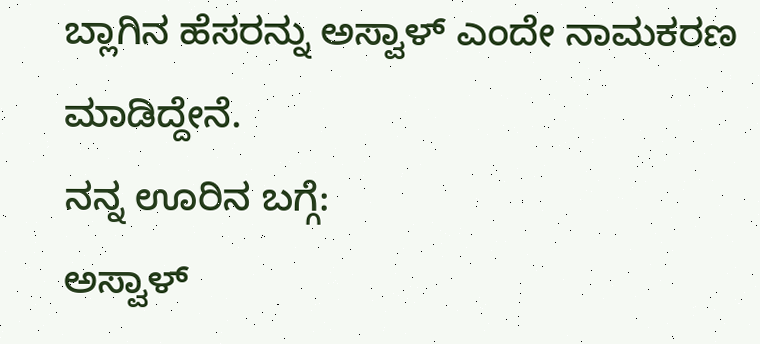ಬ್ಲಾಗಿನ ಹೆಸರನ್ನು ಅಸ್ವಾಳ್ ಎಂದೇ ನಾಮಕರಣ ಮಾಡಿದ್ದೇನೆ.
ನನ್ನ ಊರಿನ ಬಗ್ಗೆ:
ಅಸ್ವಾಳ್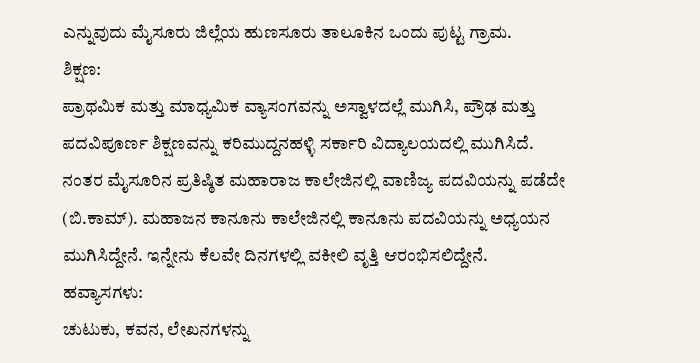ಎನ್ನುವುದು ಮೈಸೂರು ಜಿಲ್ಲೆಯ ಹುಣಸೂರು ತಾಲೂಕಿನ ಒಂದು ಪುಟ್ಟ ಗ್ರಾಮ.
ಶಿಕ್ಷಣ:
ಪ್ರಾಥಮಿಕ ಮತ್ತು ಮಾಧ್ಯಮಿಕ ವ್ಯಾಸಂಗವನ್ನು ಅಸ್ವಾಳದಲ್ಲೆ ಮುಗಿಸಿ, ಪ್ರೌಢ ಮತ್ತು ಪದವಿಪೂರ್ಣ ಶಿಕ್ಷಣವನ್ನು ಕರಿಮುದ್ದನಹಳ್ಳಿ ಸರ್ಕಾರಿ ವಿದ್ಯಾಲಯದಲ್ಲಿ ಮುಗಿಸಿದೆ.
ನಂತರ ಮೈಸೂರಿನ ಪ್ರತಿಷ್ಠಿತ ಮಹಾರಾಜ ಕಾಲೇಜಿನಲ್ಲಿ ವಾಣಿಜ್ಯ ಪದವಿಯನ್ನು ಪಡೆದೇ (ಬಿ.ಕಾಮ್). ಮಹಾಜನ ಕಾನೂನು ಕಾಲೇಜಿನಲ್ಲಿ ಕಾನೂನು ಪದವಿಯನ್ನು ಅಧ್ಯಯನ ಮುಗಿಸಿದ್ದೇನೆ. ಇನ್ನೇನು ಕೆಲವೇ ದಿನಗಳಲ್ಲಿ ವಕೀಲಿ ವೃತ್ತಿ ಆರಂಭಿಸಲಿದ್ದೇನೆ.
ಹವ್ಯಾಸಗಳು:
ಚುಟುಕು, ಕವನ, ಲೇಖನಗಳನ್ನು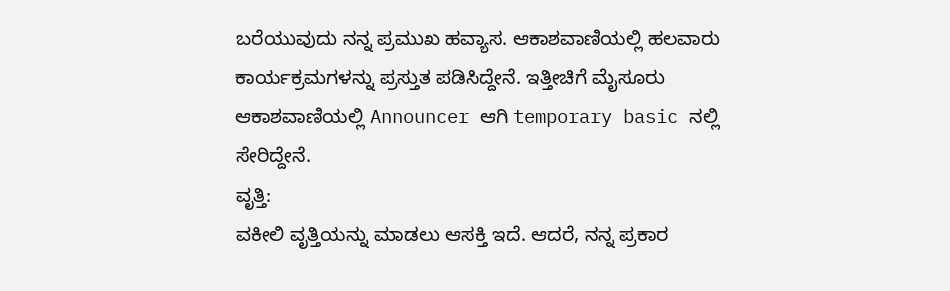ಬರೆಯುವುದು ನನ್ನ ಪ್ರಮುಖ ಹವ್ಯಾಸ. ಆಕಾಶವಾಣಿಯಲ್ಲಿ ಹಲವಾರು ಕಾರ್ಯಕ್ರಮಗಳನ್ನು ಪ್ರಸ್ತುತ ಪಡಿಸಿದ್ದೇನೆ. ಇತ್ತೀಚಿಗೆ ಮೈಸೂರು ಆಕಾಶವಾಣಿಯಲ್ಲಿ Announcer ಆಗಿ temporary basic ನಲ್ಲಿ ಸೇರಿದ್ದೇನೆ.
ವೃತ್ತಿ:
ವಕೀಲಿ ವೃತ್ತಿಯನ್ನು ಮಾಡಲು ಆಸಕ್ತಿ ಇದೆ. ಆದರೆ, ನನ್ನ ಪ್ರಕಾರ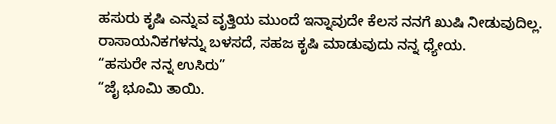ಹಸುರು ಕೃಷಿ ಎನ್ನುವ ವೃತ್ತಿಯ ಮುಂದೆ ಇನ್ನಾವುದೇ ಕೆಲಸ ನನಗೆ ಖುಷಿ ನೀಡುವುದಿಲ್ಲ. ರಾಸಾಯನಿಕಗಳನ್ನು ಬಳಸದೆ, ಸಹಜ ಕೃಷಿ ಮಾಡುವುದು ನನ್ನ ಧ್ಯೇಯ.
“ಹಸುರೇ ನನ್ನ ಉಸಿರು”
“ಜೈ ಭೂಮಿ ತಾಯಿ.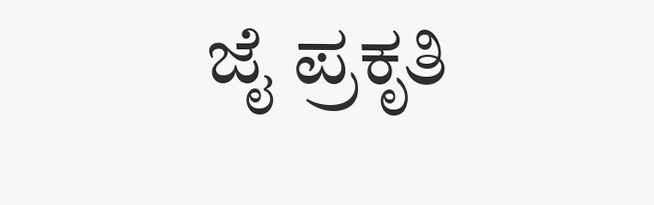ಜೈ ಪ್ರಕೃತಿ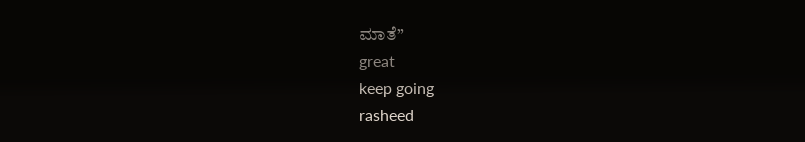ಮಾತೆ”
great
keep going
rasheed